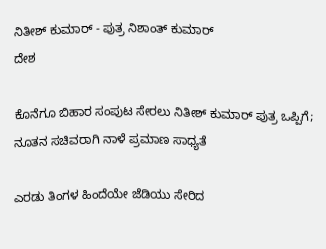ನಿತೀಶ್ ಕುಮಾರ್ - ಪುತ್ರ ನಿಶಾಂತ್ ಕುಮಾರ್
ದೇಶ

ಕೊನೆಗೂ ಬಿಹಾರ ಸಂಪುಟ ಸೇರಲು ನಿತೀಶ್ ಕುಮಾರ್ ಪುತ್ರ ಒಪ್ಪಿಗೆ; ನೂತನ ಸಚಿವರಾಗಿ ನಾಳೆ ಪ್ರಮಾಣ ಸಾಧ್ಯತೆ

ಎರಡು ತಿಂಗಳ ಹಿಂದೆಯೇ ಜೆಡಿಯು ಸೇರಿದ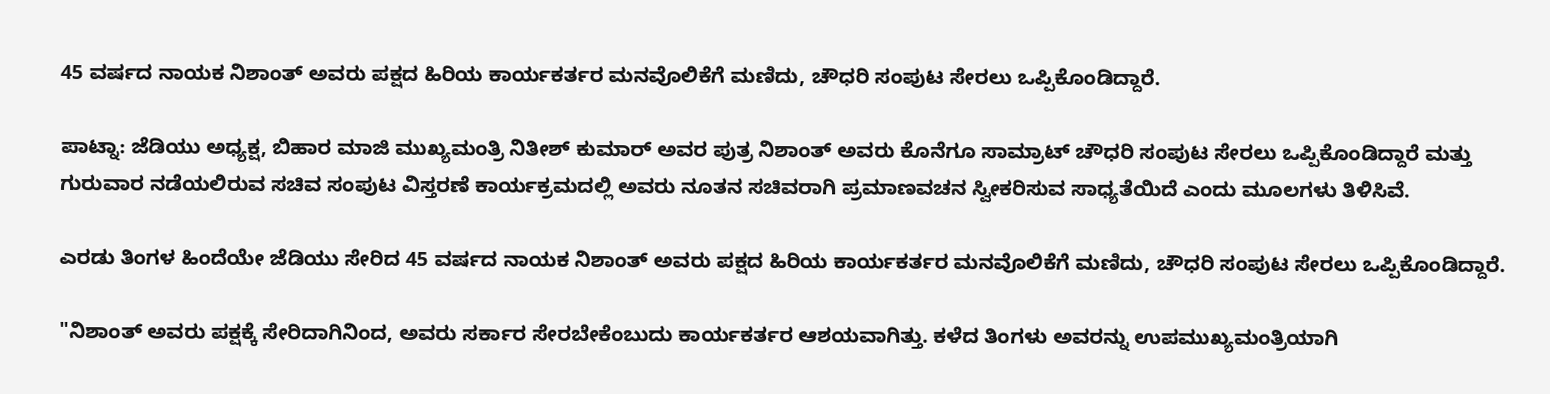45 ವರ್ಷದ ನಾಯಕ ನಿಶಾಂತ್ ಅವರು ಪಕ್ಷದ ಹಿರಿಯ ಕಾರ್ಯಕರ್ತರ ಮನವೊಲಿಕೆಗೆ ಮಣಿದು, ಚೌಧರಿ ಸಂಪುಟ ಸೇರಲು ಒಪ್ಪಿಕೊಂಡಿದ್ದಾರೆ.

ಪಾಟ್ನಾ: ಜೆಡಿಯು ಅಧ್ಯಕ್ಷ, ಬಿಹಾರ ಮಾಜಿ ಮುಖ್ಯಮಂತ್ರಿ ನಿತೀಶ್ ಕುಮಾರ್ ಅವರ ಪುತ್ರ ನಿಶಾಂತ್ ಅವರು ಕೊನೆಗೂ ಸಾಮ್ರಾಟ್ ಚೌಧರಿ ಸಂಪುಟ ಸೇರಲು ಒಪ್ಪಿಕೊಂಡಿದ್ದಾರೆ ಮತ್ತು ಗುರುವಾರ ನಡೆಯಲಿರುವ ಸಚಿವ ಸಂಪುಟ ವಿಸ್ತರಣೆ ಕಾರ್ಯಕ್ರಮದಲ್ಲಿ ಅವರು ನೂತನ ಸಚಿವರಾಗಿ ಪ್ರಮಾಣವಚನ ಸ್ವೀಕರಿಸುವ ಸಾಧ್ಯತೆಯಿದೆ ಎಂದು ಮೂಲಗಳು ತಿಳಿಸಿವೆ.

ಎರಡು ತಿಂಗಳ ಹಿಂದೆಯೇ ಜೆಡಿಯು ಸೇರಿದ 45 ವರ್ಷದ ನಾಯಕ ನಿಶಾಂತ್ ಅವರು ಪಕ್ಷದ ಹಿರಿಯ ಕಾರ್ಯಕರ್ತರ ಮನವೊಲಿಕೆಗೆ ಮಣಿದು, ಚೌಧರಿ ಸಂಪುಟ ಸೇರಲು ಒಪ್ಪಿಕೊಂಡಿದ್ದಾರೆ.

"ನಿಶಾಂತ್ ಅವರು ಪಕ್ಷಕ್ಕೆ ಸೇರಿದಾಗಿನಿಂದ, ಅವರು ಸರ್ಕಾರ ಸೇರಬೇಕೆಂಬುದು ಕಾರ್ಯಕರ್ತರ ಆಶಯವಾಗಿತ್ತು. ಕಳೆದ ತಿಂಗಳು ಅವರನ್ನು ಉಪಮುಖ್ಯಮಂತ್ರಿಯಾಗಿ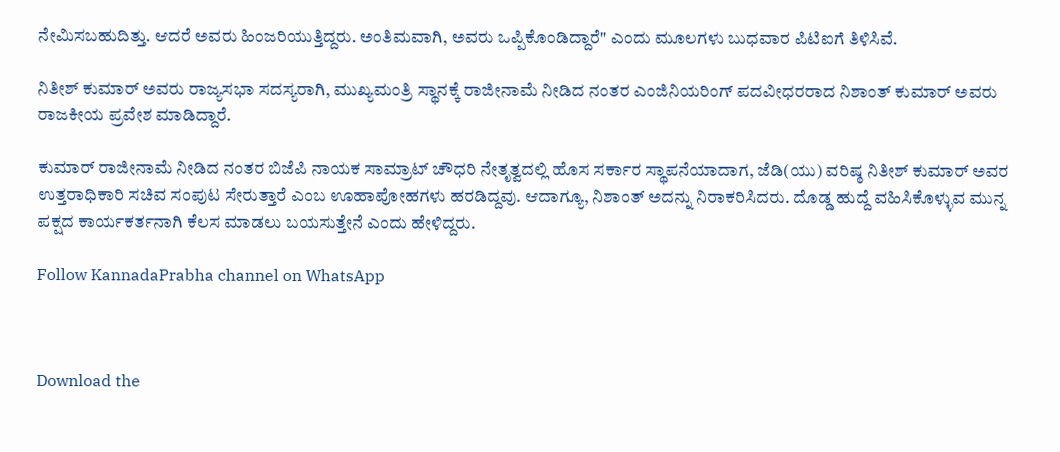ನೇಮಿಸಬಹುದಿತ್ತು. ಆದರೆ ಅವರು ಹಿಂಜರಿಯುತ್ತಿದ್ದರು. ಅಂತಿಮವಾಗಿ, ಅವರು ಒಪ್ಪಿಕೊಂಡಿದ್ದಾರೆ" ಎಂದು ಮೂಲಗಳು ಬುಧವಾರ ಪಿಟಿಐಗೆ ತಿಳಿಸಿವೆ.

ನಿತೀಶ್ ಕುಮಾರ್ ಅವರು ರಾಜ್ಯಸಭಾ ಸದಸ್ಯರಾಗಿ, ಮುಖ್ಯಮಂತ್ರಿ ಸ್ಥಾನಕ್ಕೆ ರಾಜೀನಾಮೆ ನೀಡಿದ ನಂತರ ಎಂಜಿನಿಯರಿಂಗ್ ಪದವೀಧರರಾದ ನಿಶಾಂತ್ ಕುಮಾರ್ ಅವರು ರಾಜಕೀಯ ಪ್ರವೇಶ ಮಾಡಿದ್ದಾರೆ.

ಕುಮಾರ್ ರಾಜೀನಾಮೆ ನೀಡಿದ ನಂತರ ಬಿಜೆಪಿ ನಾಯಕ ಸಾಮ್ರಾಟ್ ಚೌಧರಿ ನೇತೃತ್ವದಲ್ಲಿ ಹೊಸ ಸರ್ಕಾರ ಸ್ಥಾಪನೆಯಾದಾಗ, ಜೆಡಿ(ಯು) ವರಿಷ್ಠ ನಿತೀಶ್ ಕುಮಾರ್ ಅವರ ಉತ್ತರಾಧಿಕಾರಿ ಸಚಿವ ಸಂಪುಟ ಸೇರುತ್ತಾರೆ ಎಂಬ ಊಹಾಪೋಹಗಳು ಹರಡಿದ್ದವು. ಆದಾಗ್ಯೂ, ನಿಶಾಂತ್ ಅದನ್ನು ನಿರಾಕರಿಸಿದರು. ದೊಡ್ಡ ಹುದ್ದೆ ವಹಿಸಿಕೊಳ್ಳುವ ಮುನ್ನ ಪಕ್ಷದ ಕಾರ್ಯಕರ್ತನಾಗಿ ಕೆಲಸ ಮಾಡಲು ಬಯಸುತ್ತೇನೆ ಎಂದು ಹೇಳಿದ್ದರು.

Follow KannadaPrabha channel on WhatsApp



Download the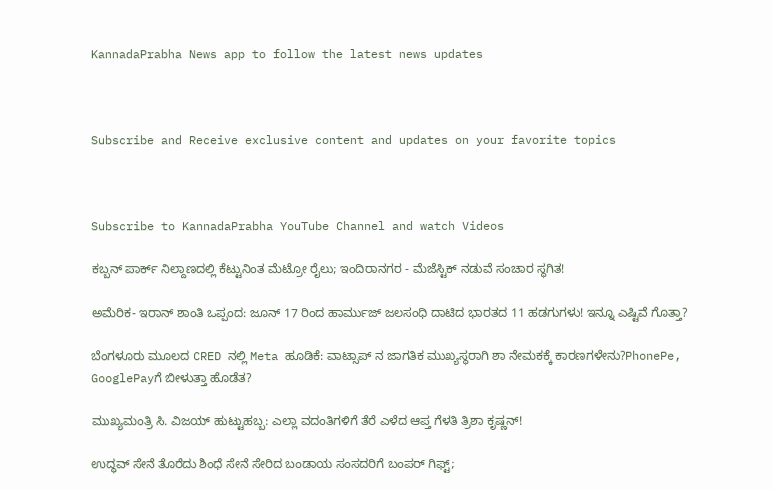KannadaPrabha News app to follow the latest news updates



Subscribe and Receive exclusive content and updates on your favorite topics



Subscribe to KannadaPrabha YouTube Channel and watch Videos

ಕಬ್ಬನ್‌ ಪಾರ್ಕ್‌ ನಿಲ್ದಾಣದಲ್ಲಿ ಕೆಟ್ಟುನಿಂತ ಮೆಟ್ರೋ ರೈಲು; ಇಂದಿರಾನಗರ - ಮೆಜೆಸ್ಟಿಕ್ ನಡುವೆ ಸಂಚಾರ ಸ್ಥಗಿತ!

ಅಮೆರಿಕ- ಇರಾನ್ ಶಾಂತಿ ಒಪ್ಪಂದ: ಜೂನ್ 17 ರಿಂದ ಹಾರ್ಮುಜ್ ಜಲಸಂಧಿ ದಾಟಿದ ಭಾರತದ 11 ಹಡಗುಗಳು! ಇನ್ನೂ ಎಷ್ಟಿವೆ ಗೊತ್ತಾ?

ಬೆಂಗಳೂರು ಮೂಲದ CRED ನಲ್ಲಿ Meta ಹೂಡಿಕೆ: ವಾಟ್ಸಾಪ್ ನ ಜಾಗತಿಕ ಮುಖ್ಯಸ್ಥರಾಗಿ ಶಾ ನೇಮಕಕ್ಕೆ ಕಾರಣಗಳೇನು?PhonePe, GooglePayಗೆ ಬೀಳುತ್ತಾ ಹೊಡೆತ?

ಮುಖ್ಯಮಂತ್ರಿ ಸಿ. ವಿಜಯ್ ಹುಟ್ಟುಹಬ್ಬ: ಎಲ್ಲಾ ವದಂತಿಗಳಿಗೆ ತೆರೆ ಎಳೆದ ಆಪ್ತ ಗೆಳತಿ ತ್ರಿಶಾ ಕೃಷ್ಣನ್!

ಉದ್ಧವ್ ಸೇನೆ ತೊರೆದು ಶಿಂಧೆ ಸೇನೆ ಸೇರಿದ ಬಂಡಾಯ ಸಂಸದರಿಗೆ ಬಂಪರ್ ಗಿಫ್ಟ್;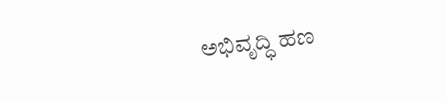ಅಭಿವೃದ್ಧಿ ಹಣ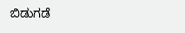ಬಿಡುಗಡೆ